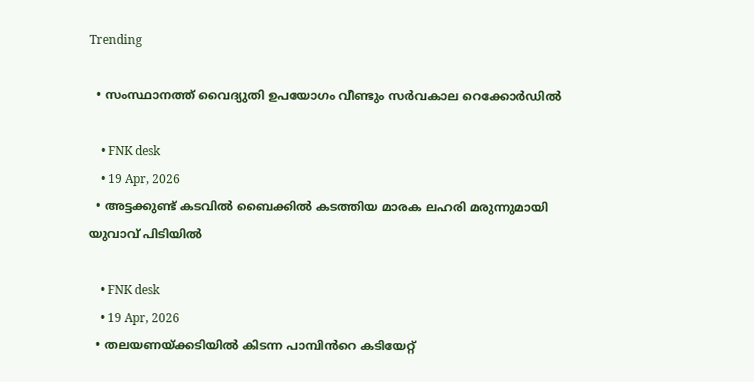Trending

  • സംസ്ഥാനത്ത് വൈദ്യുതി ഉപയോഗം വീണ്ടും സര്‍വകാല റെക്കോര്‍ഡില്‍

    • FNK desk
    • 19 Apr, 2026
  • അട്ടക്കുണ്ട് കടവിൽ ബൈക്കിൽ കടത്തിയ മാരക ലഹരി മരുന്നുമായി യുവാവ് പിടിയിൽ

    • FNK desk
    • 19 Apr, 2026
  • തലയണയ്ക്കടിയില്‍ കിടന്ന പാമ്പിൻറെ കടിയേറ്റ്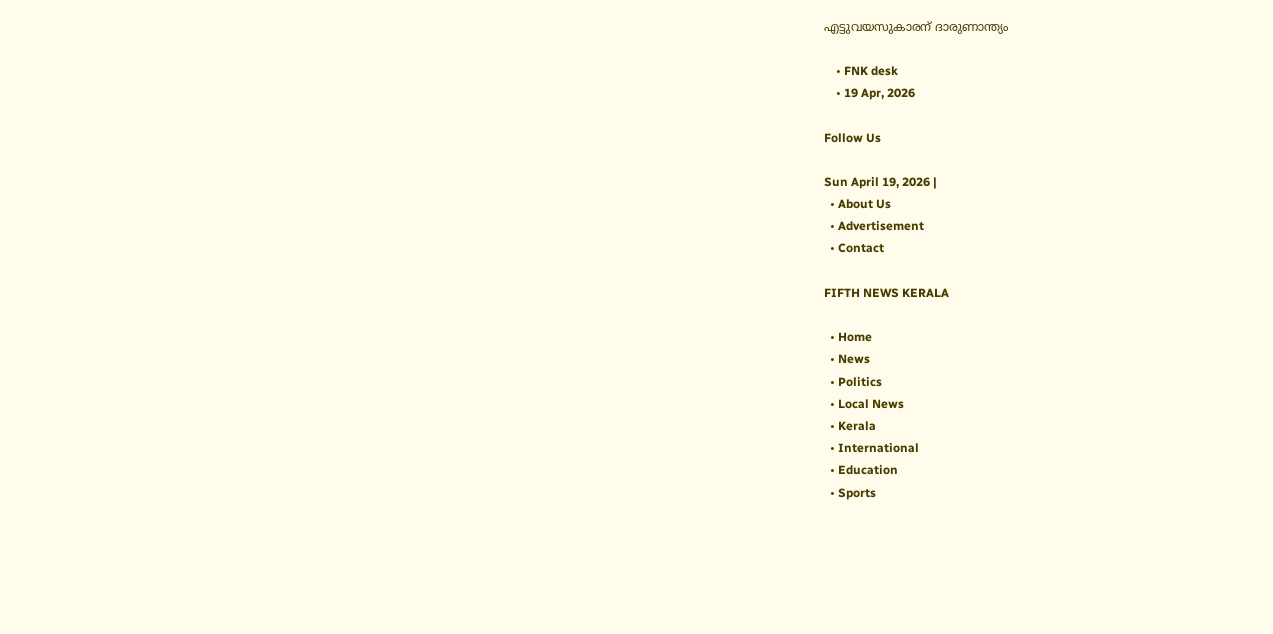എട്ടുവയസുകാരന് ദാരുണാന്ത്യം

    • FNK desk
    • 19 Apr, 2026

Follow Us

Sun April 19, 2026 |
  • About Us
  • Advertisement
  • Contact

FIFTH NEWS KERALA

  • Home
  • News
  • Politics
  • Local News
  • Kerala
  • International
  • Education
  • Sports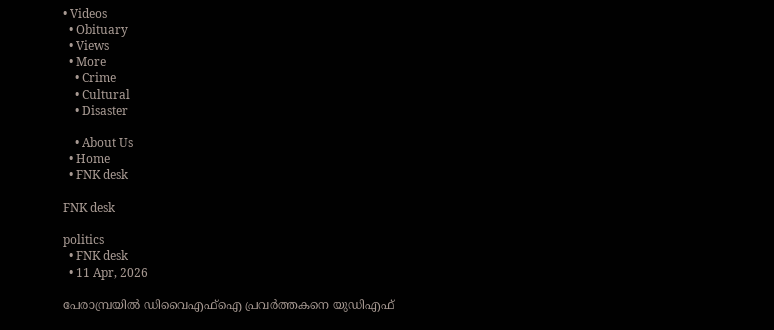• Videos
  • Obituary
  • Views
  • More
    • Crime
    • Cultural
    • Disaster

    • About Us
  • Home
  • FNK desk

FNK desk

politics
  • FNK desk
  • 11 Apr, 2026

പേരാമ്പ്രയിൽ ഡിവൈഎഫ്ഐ പ്രവർത്തകനെ യുഡിഎഫ്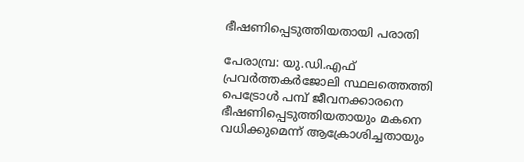ഭീഷണിപ്പെടുത്തിയതായി പരാതി

പേരാമ്പ്ര: യു.ഡി.എഫ് പ്രവർത്തകർജോലി സ്ഥലത്തെത്തി പെട്രോൾ പമ്പ് ജീവനക്കാരനെ ഭീഷണിപ്പെടുത്തിയതായും മകനെ വധിക്കുമെന്ന് ആക്രോശിച്ചതായും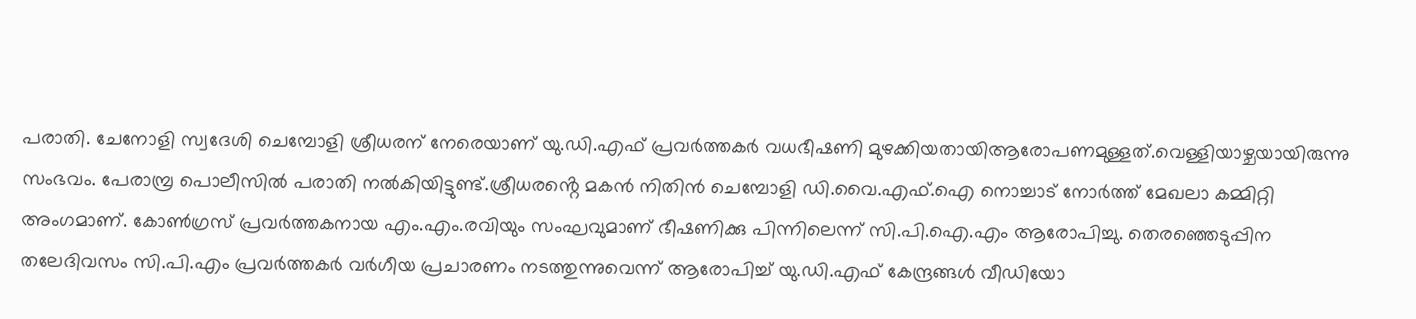പരാതി. ചേനോളി സ്വദേശി ചെമ്പോളി ശ്രീധരന് നേരെയാണ് യു.ഡി.എഫ് പ്രവർത്തകർ വധഭീഷണി മുഴക്കിയതായിആരോപണമുള്ളത്.വെള്ളിയാഴ്ച‌യായിരുന്നു സംഭവം. പേരാമ്പ്ര പൊലീസിൽ പരാതി നൽകിയിട്ടുണ്ട്.ശ്രീധരൻ്റെ മകൻ നിതിൻ ചെമ്പോളി ഡി.വൈ.എഫ്.ഐ നൊച്ചാട് നോർത്ത് മേഖലാ കമ്മിറ്റി അംഗമാണ്. കോൺഗ്രസ് പ്രവർത്തകനായ എം.എം.രവിയും സംഘവുമാണ് ഭീഷണിക്കു പിന്നിലെന്ന് സി.പി.ഐ.എം ആരോപിച്ചു. തെരഞ്ഞെടുപ്പിന തലേദിവസം സി.പി.എം പ്രവർത്തകർ വർഗീയ പ്രചാരണം നടത്തുന്നുവെന്ന് ആരോപിച്ച് യു.ഡി.എഫ് കേന്ദ്രങ്ങൾ വീഡിയോ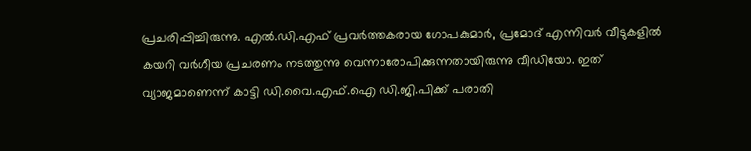പ്രചരിപ്പിച്ചിരുന്നു. എൽ.ഡി.എഫ് പ്രവർത്തകരായ ഗോപകുമാർ, പ്രമോദ് എന്നിവർ വീടുകളിൽ കയറി വർഗീയ പ്രചരണം നടത്തുന്നു വെന്നാരോപിക്കുന്നതായിരുന്നു വീഡിയോ. ഇത് വ്യാജമാണെന്ന് കാട്ടി ഡി.വൈ.എഫ്.ഐ ഡി.ജി.പിക്ക് പരാതി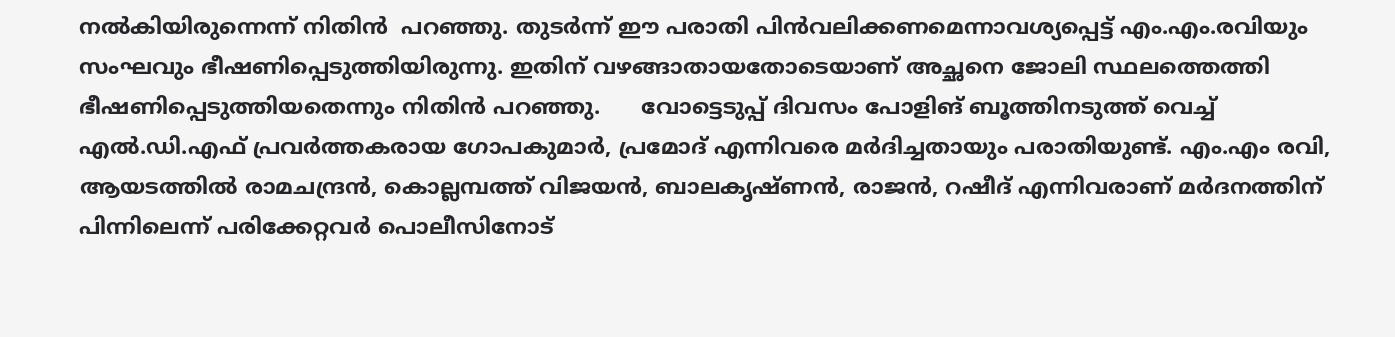നൽകിയിരുന്നെന്ന് നിതിൻ  പറഞ്ഞു. തുടർന്ന് ഈ പരാതി പിൻവലിക്കണമെന്നാവശ്യപ്പെട്ട് എം.എം.രവിയും സംഘവും ഭീഷണിപ്പെടുത്തിയിരുന്നു. ഇതിന് വഴങ്ങാതായതോടെയാണ് അച്ഛനെ ജോലി സ്ഥലത്തെത്തി ഭീഷണിപ്പെടുത്തിയതെന്നും നിതിൻ പറഞ്ഞു.      വോട്ടെടുപ്പ് ദിവസം പോളിങ് ബൂത്തിനടുത്ത് വെച്ച് എൽ.ഡി.എഫ് പ്രവർത്തകരായ ഗോപകുമാർ, പ്രമോദ് എന്നിവരെ മർദിച്ചതായും പരാതിയുണ്ട്. എം.എം രവി, ആയടത്തിൽ രാമചന്ദ്രൻ, കൊല്ലമ്പത്ത് വിജയൻ, ബാലകൃഷ്ണൻ, രാജൻ, റഷീദ് എന്നിവരാണ് മർദനത്തിന് പിന്നിലെന്ന് പരിക്കേറ്റവർ പൊലീസിനോട്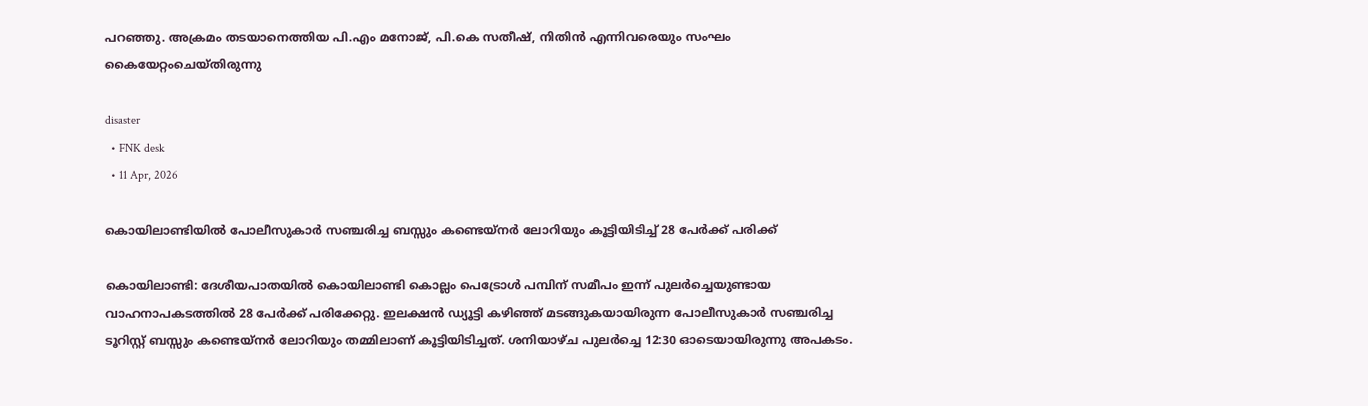പറഞ്ഞു. അക്രമം തടയാനെത്തിയ പി.എം മനോജ്, പി.കെ സതീഷ്, നിതിൻ എന്നിവരെയും സംഘം കൈയേറ്റംചെയ്തിരുന്നു

disaster
  • FNK desk
  • 11 Apr, 2026

കൊയിലാണ്ടിയിൽ പോലീസുകാർ സഞ്ചരിച്ച ബസ്സും കണ്ടെയ്നർ ലോറിയും കൂട്ടിയിടിച്ച് 28 പേർക്ക് പരിക്ക്

കൊയിലാണ്ടി: ദേശീയപാതയിൽ കൊയിലാണ്ടി കൊല്ലം പെട്രോൾ പമ്പിന് സമീപം ഇന്ന് പുലർച്ചെയുണ്ടായ വാഹനാപകടത്തിൽ 28 പേർക്ക് പരിക്കേറ്റു. ഇലക്ഷൻ ഡ്യൂട്ടി കഴിഞ്ഞ് മടങ്ങുകയായിരുന്ന പോലീസുകാർ സഞ്ചരിച്ച ടൂറിസ്റ്റ് ബസ്സും കണ്ടെയ്നർ ലോറിയും തമ്മിലാണ് കൂട്ടിയിടിച്ചത്. ശനിയാഴ്ച പുലർച്ചെ 12:30 ഓടെയായിരുന്നു അപകടം.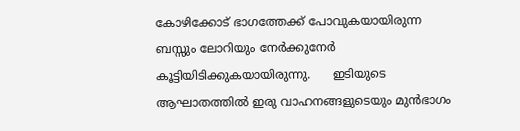കോഴിക്കോട് ഭാഗത്തേക്ക് പോവുകയായിരുന്ന ബസ്സും ലോറിയും നേർക്കുനേർ കൂട്ടിയിടിക്കുകയായിരുന്നു.      ഇടിയുടെ ആഘാതത്തിൽ ഇരു വാഹനങ്ങളുടെയും മുൻഭാഗം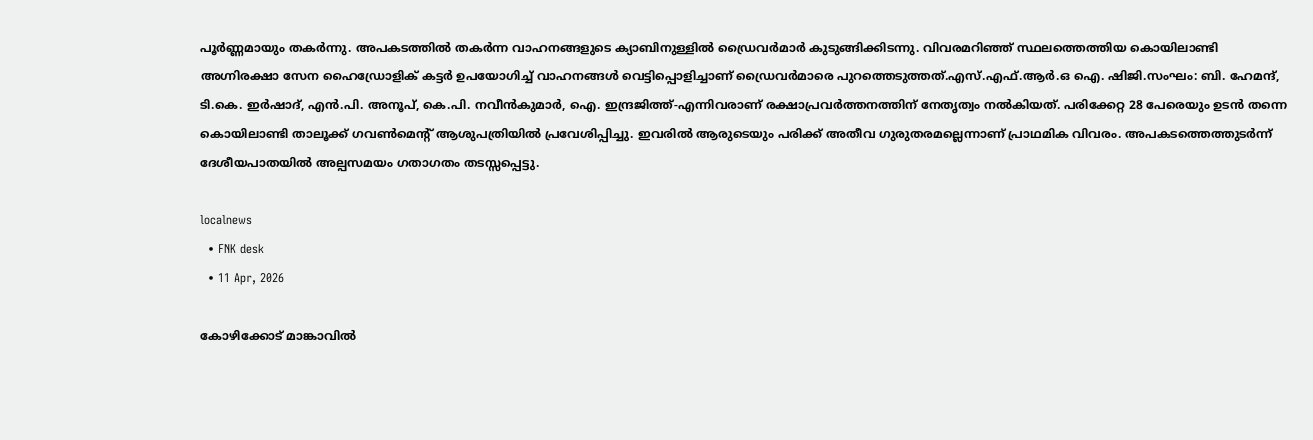പൂർണ്ണമായും തകർന്നു. അപകടത്തിൽ തകർന്ന വാഹനങ്ങളുടെ ക്യാബിനുള്ളിൽ ഡ്രൈവർമാർ കുടുങ്ങിക്കിടന്നു. വിവരമറിഞ്ഞ് സ്ഥലത്തെത്തിയ കൊയിലാണ്ടി അഗ്നിരക്ഷാ സേന ഹൈഡ്രോളിക് കട്ടർ ഉപയോഗിച്ച് വാഹനങ്ങൾ വെട്ടിപ്പൊളിച്ചാണ് ഡ്രൈവർമാരെ പുറത്തെടുത്തത്.എസ്.എഫ്.ആർ.ഒ ഐ. ഷിജി.സംഘം: ബി. ഹേമന്ദ്, ടി.കെ. ഇർഷാദ്, എൻ.പി. അനൂപ്, കെ.പി. നവീൻകുമാർ, ഐ. ഇന്ദ്രജിത്ത്-എന്നിവരാണ് രക്ഷാപ്രവർത്തനത്തിന് നേതൃത്വം നൽകിയത്. പരിക്കേറ്റ 28 പേരെയും ഉടൻ തന്നെ കൊയിലാണ്ടി താലൂക്ക് ഗവൺമെന്റ് ആശുപത്രിയിൽ പ്രവേശിപ്പിച്ചു. ഇവരിൽ ആരുടെയും പരിക്ക് അതീവ ഗുരുതരമല്ലെന്നാണ് പ്രാഥമിക വിവരം. അപകടത്തെത്തുടർന്ന് ദേശീയപാതയിൽ അല്പസമയം ഗതാഗതം തടസ്സപ്പെട്ടു.

localnews
  • FNK desk
  • 11 Apr, 2026

കോഴിക്കോട് മാങ്കാവിൽ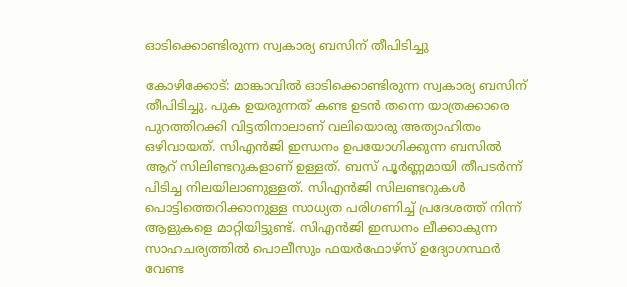ഓടിക്കൊണ്ടിരുന്ന സ്വകാര്യ ബസിന് തീപിടിച്ചു

കോഴിക്കോട്: മാങ്കാവിൽ ഓടിക്കൊണ്ടിരുന്ന സ്വകാര്യ ബസിന് തീപിടിച്ചു. പുക ഉയരുന്നത് കണ്ട ഉടൻ തന്നെ യാത്രക്കാരെ പുറത്തിറക്കി വിട്ടതിനാലാണ് വലിയൊരു അത്യാഹിതം ഒഴിവായത്. സിഎൻജി ഇന്ധനം ഉപയോഗിക്കുന്ന ബസിൽ ആറ് സിലിണ്ടറുകളാണ് ഉള്ളത്. ബസ് പൂർണ്ണമായി തീപടർന്ന് പിടിച്ച നിലയിലാണുള്ളത്. സിഎൻജി സിലണ്ടറുകൾ പൊട്ടിത്തെറിക്കാനുള്ള സാധ്യത പരിഗണിച്ച് പ്രദേശത്ത് നിന്ന് ആളുകളെ മാറ്റിയിട്ടുണ്ട്. സിഎൻജി ഇന്ധനം ലീക്കാകുന്ന സാഹചര്യത്തിൽ പൊലീസും ഫയർഫോഴ്സ് ഉദ്യോഗസ്ഥർ വേണ്ട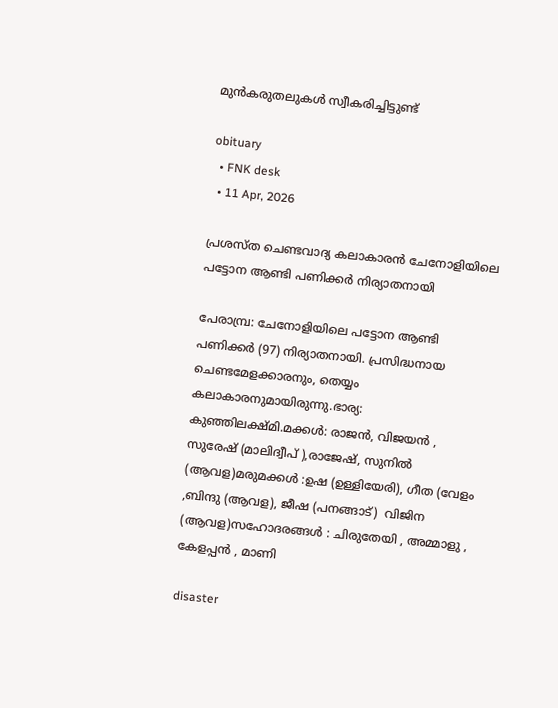മുൻകരുതലുകൾ സ്വീകരിച്ചിട്ടുണ്ട്

obituary
  • FNK desk
  • 11 Apr, 2026

പ്രശസ്ത ചെണ്ടവാദ്യ കലാകാരൻ ചേനോളിയിലെ പട്ടോന ആണ്ടി പണിക്കർ നിര്യാതനായി

പേരാമ്പ്ര: ചേനോളിയിലെ പട്ടോന ആണ്ടി പണിക്കർ (97) നിര്യാതനായി. പ്രസിദ്ധനായ ചെണ്ടമേളക്കാരനും, തെയ്യം കലാകാരനുമായിരുന്നു.ഭാര്യ: കുഞ്ഞിലക്ഷ്മി.മക്കൾ: രാജൻ, വിജയൻ , സുരേഷ് (മാലിദ്വീപ് ),രാജേഷ്, സുനിൽ (ആവള)മരുമക്കൾ :ഉഷ (ഉള്ളിയേരി), ഗീത (വേളം ,ബിന്ദു (ആവള), ജീഷ (പനങ്ങാട്)  വിജിന (ആവള)സഹോദരങ്ങൾ : ചിരുതേയി , അമ്മാളു , കേളപ്പൻ , മാണി

disaster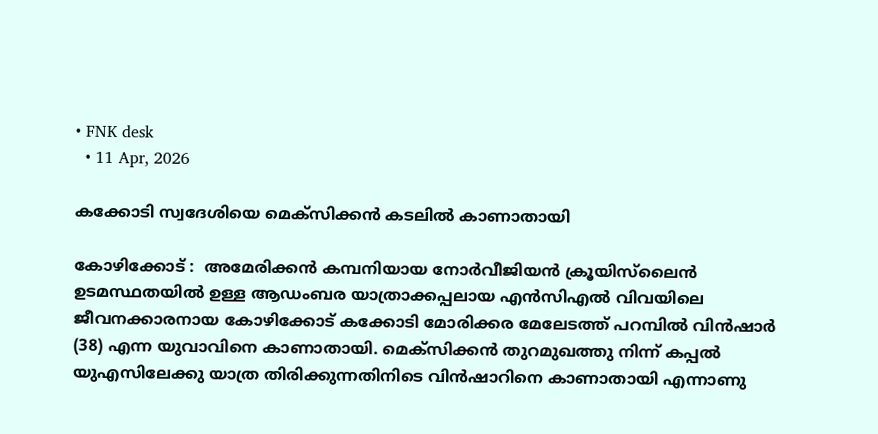• FNK desk
  • 11 Apr, 2026

കക്കോടി സ്വദേശിയെ മെക്സിക്കൻ കടലിൽ കാണാതായി

കോഴിക്കോട് :  അമേരിക്കൻ കമ്പനിയായ നോർവീജിയൻ ക്രൂയിസ്‌ലൈൻ ഉടമസ്ഥതയിൽ ഉള്ള ആഡംബര യാത്രാക്കപ്പലായ എൻസിഎൽ വിവയിലെ ജീവനക്കാരനായ കോഴിക്കോട് കക്കോടി മോരിക്കര മേലേടത്ത് പറമ്പിൽ വിൻഷാർ (38) എന്ന യുവാവിനെ കാണാതായി. മെക്സിക്കൻ തുറമുഖത്തു നിന്ന് കപ്പൽ യുഎസിലേക്കു യാത്ര തിരിക്കുന്നതിനിടെ വിൻഷാറിനെ കാണാതായി എന്നാണു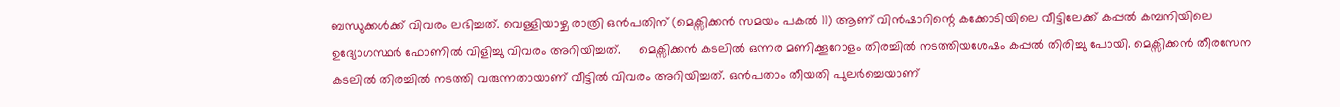ബന്ധുക്കൾക്ക് വിവരം ലഭിച്ചത്. വെള്ളിയാഴ്ച രാത്രി ഒൻപതിന് (മെക്സിക്കൻ സമയം പകൽ 11) ആണ് വിൻഷാറിന്റെ കക്കോടിയിലെ വീട്ടിലേക്ക് കപ്പൽ കമ്പനിയിലെ ഉദ്യോഗസ്ഥർ ഫോണിൽ വിളിച്ചു വിവരം അറിയിച്ചത്.     മെക്സിക്കൻ കടലിൽ ഒന്നര മണിക്കൂറോളം തിരച്ചിൽ നടത്തിയശേഷം കപ്പൽ തിരിച്ചു പോയി. മെക്സിക്കൻ തീരസേന കടലിൽ തിരച്ചിൽ നടത്തി വരുന്നതായാണ് വീട്ടിൽ വിവരം അറിയിച്ചത്. ഒൻപതാം തീയതി പുലർച്ചെയാണ്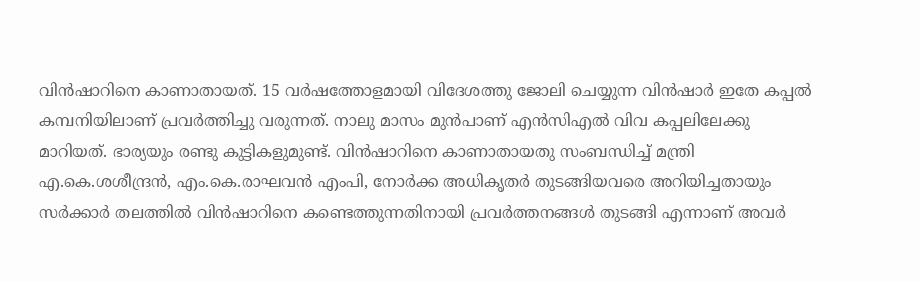വിൻഷാറിനെ കാണാതായത്. 15 വർഷത്തോളമായി വിദേശത്തു ജോലി ചെയ്യുന്ന വിൻഷാർ ഇതേ കപ്പൽ കമ്പനിയിലാണ് പ്രവർത്തിച്ചു വരുന്നത്. നാലു മാസം മുൻപാണ് എൻസിഎൽ വിവ കപ്പലിലേക്കു മാറിയത്. ഭാര്യയും രണ്ടു കുട്ടികളുമുണ്ട്. വിൻഷാറിനെ കാണാതായതു സംബന്ധിച്ച് മന്ത്രി എ.കെ.ശശീന്ദ്രൻ, എം.കെ.രാഘവൻ എംപി, നോർക്ക അധികൃതർ തുടങ്ങിയവരെ അറിയിച്ചതായും സർക്കാർ തലത്തിൽ വിൻഷാറിനെ കണ്ടെത്തുന്നതിനായി പ്രവർത്തനങ്ങൾ തുടങ്ങി എന്നാണ് അവർ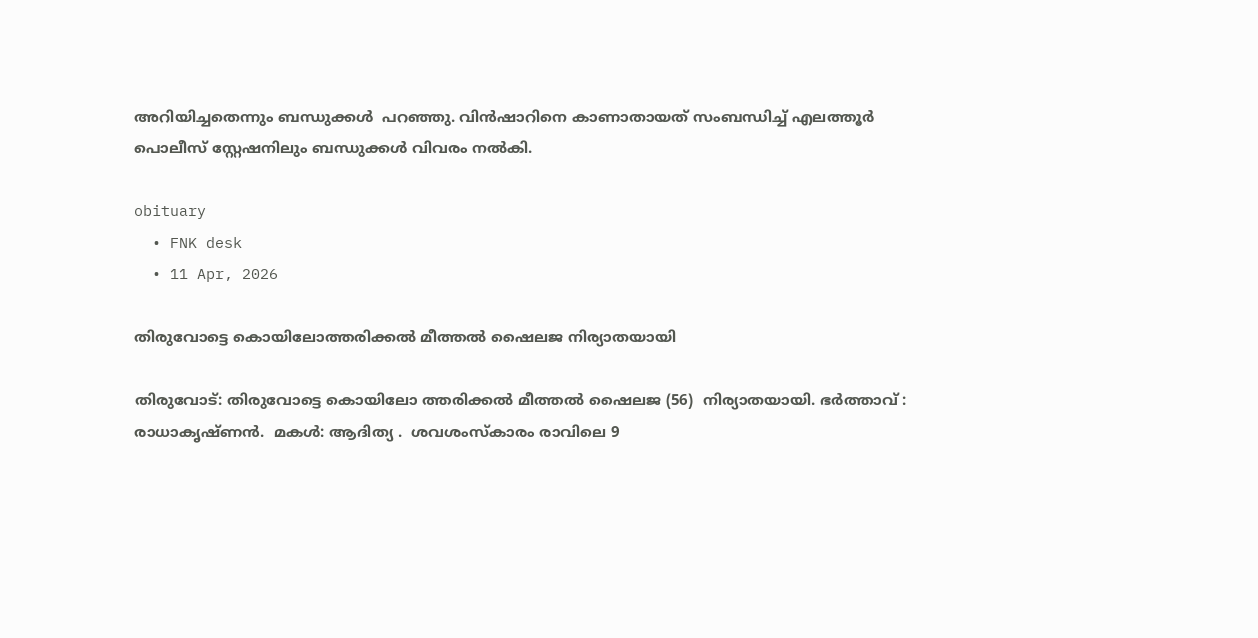അറിയിച്ചതെന്നും ബന്ധുക്കൾ  പറഞ്ഞു. വിൻഷാറിനെ കാണാതായത് സംബന്ധിച്ച് എലത്തൂർ പൊലീസ് സ്റ്റേഷനിലും ബന്ധുക്കൾ വിവരം നൽകി.

obituary
  • FNK desk
  • 11 Apr, 2026

തിരുവോട്ടെ കൊയിലോത്തരിക്കൽ മീത്തൽ ഷൈലജ നിര്യാതയായി

തിരുവോട്: തിരുവോട്ടെ കൊയിലോ ത്തരിക്കൽ മീത്തൽ ഷൈലജ (56)  നിര്യാതയായി. ഭർത്താവ് : രാധാകൃഷ്ണൻ.  മകൾ: ആദിത്യ .  ശവശംസ്കാരം രാവിലെ 9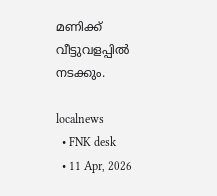മണിക്ക്  വീട്ടുവളപ്പിൽ നടക്കും.

localnews
  • FNK desk
  • 11 Apr, 2026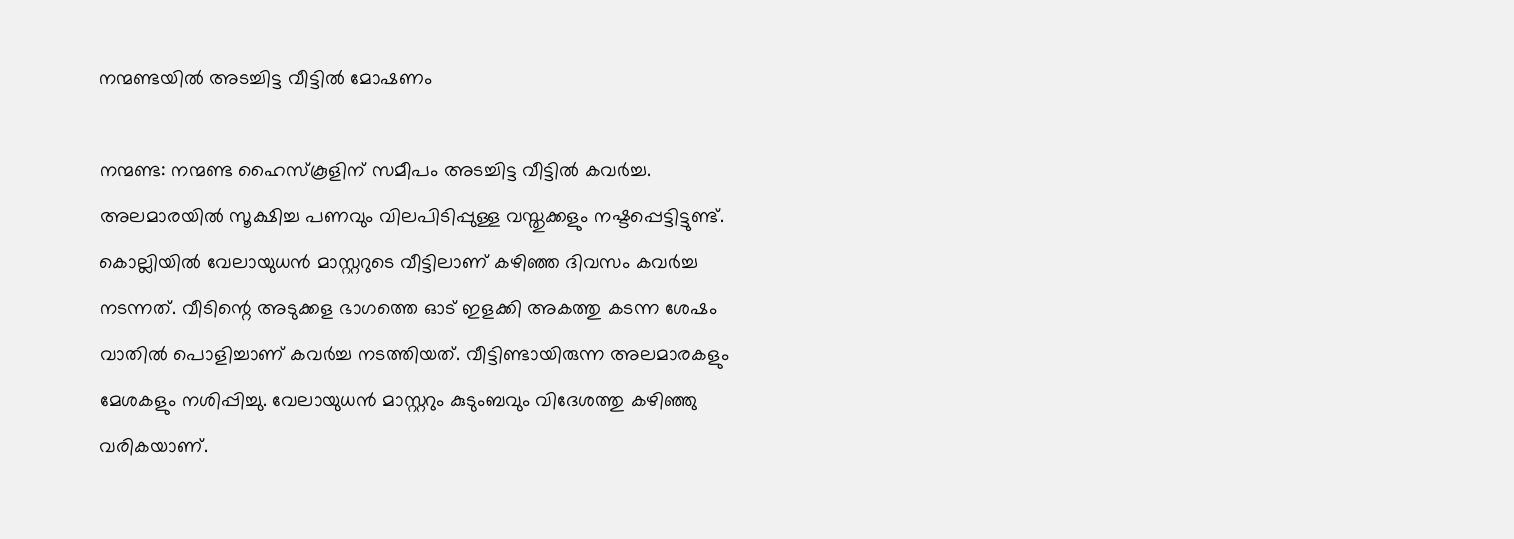നന്മണ്ടയില്‍ അടച്ചിട്ട വീട്ടില്‍ മോഷണം

നന്മണ്ട: നന്മണ്ട ഹൈസ്‌കൂളിന് സമീപം അടച്ചിട്ട വീട്ടില്‍ കവര്‍ച്ച. അലമാരയില്‍ സൂക്ഷിച്ച പണവും വിലപിടിപ്പുള്ള വസ്തുക്കളും നഷ്ടപ്പെട്ടിട്ടുണ്ട്. കൊല്ലിയില്‍ വേലായുധന്‍ മാസ്റ്ററുടെ വീട്ടിലാണ് കഴിഞ്ഞ ദിവസം കവര്‍ച്ച നടന്നത്. വീടിന്റെ അടുക്കള ഭാഗത്തെ ഓട് ഇളക്കി അകത്തു കടന്ന ശേഷം വാതില്‍ പൊളിച്ചാണ് കവർച്ച നടത്തിയത്. വീട്ടിണ്ടായിരുന്ന അലമാരകളും മേശകളും നശിപ്പിച്ചു. വേലായുധന്‍ മാസ്റ്ററും കുടുംബവും വിദേശത്തു കഴിഞ്ഞു വരികയാണ്.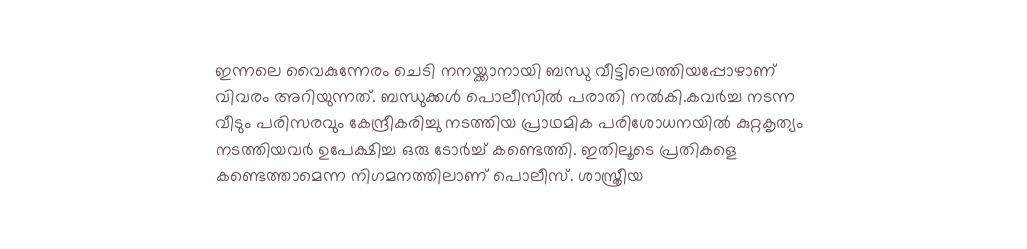ഇന്നലെ വൈകുന്നേരം ചെടി നനയ്ക്കാനായി ബന്ധു വീട്ടിലെത്തിയപ്പോഴാണ് വിവരം അറിയുന്നത്. ബന്ധുക്കള്‍ പൊലീസില്‍ പരാതി നല്‍കി.കവര്‍ച്ച നടന്ന വീടും പരിസരവും കേന്ദ്രീകരിച്ചു നടത്തിയ പ്രാഥമിക പരിശോധനയില്‍ കുറ്റകൃത്യം നടത്തിയവര്‍ ഉപേക്ഷിച്ച ഒരു ടോര്‍ച്ച് കണ്ടെത്തി. ഇതിലൂടെ പ്രതികളെ കണ്ടെത്താമെന്ന നിഗമനത്തിലാണ് പൊലീസ്. ശാസ്ത്രീയ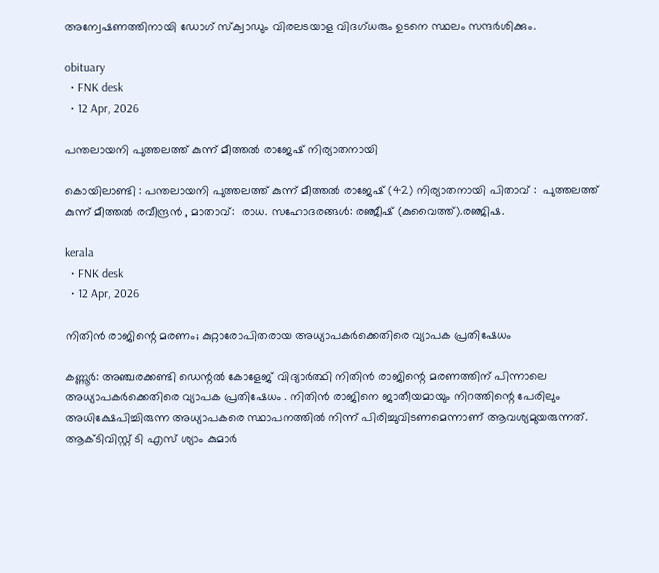അന്വേഷണത്തിനായി ഡോഗ് സ്‌ക്വാഡും വിരലടയാള വിദഗ്ധരും ഉടനെ സ്ഥലം സന്ദര്‍ശിക്കും.

obituary
  • FNK desk
  • 12 Apr, 2026

പന്തലായനി പുത്തലത്ത് കുന്ന് മീത്തൽ രാജേഷ് നിര്യാതനായി

കൊയിലാണ്ടി : പന്തലായനി പുത്തലത്ത് കുന്ന് മീത്തൽ രാജേഷ് (42) നിര്യാതനായി പിതാവ് :  പുത്തലത്ത് കുന്ന് മീത്തൽ രവീന്ദ്രൻ , മാതാവ്:  രാധ. സഹോദരങ്ങൾ: രഞ്ജീഷ് (കുവൈത്ത്).രഞ്ജിഷ.

kerala
  • FNK desk
  • 12 Apr, 2026

നിതിന്‍ രാജിന്റെ മരണം; കുറ്റാരോപിതരായ അധ്യാപകര്‍ക്കെതിരെ വ്യാപക പ്രതിഷേധം

കണ്ണൂര്‍: അഞ്ചരക്കണ്ടി ഡെന്റല്‍ കോളേജ് വിദ്യാര്‍ത്ഥി നിതിന്‍ രാജിന്റെ മരണത്തിന് പിന്നാലെ അധ്യാപകര്‍ക്കെതിരെ വ്യാപക പ്രതിഷേധം . നിതിന്‍ രാജിനെ ജാതീയമായും നിറത്തിന്റെ പേരിലും അധിക്ഷേപിച്ചിരുന്ന അധ്യാപകരെ സ്ഥാപനത്തില്‍ നിന്ന് പിരിച്ചുവിടണമെന്നാണ് ആവശ്യമുയരുന്നത്. ആക്ടിവിസ്റ്റ് ടി എസ് ശ്യാം കുമാർ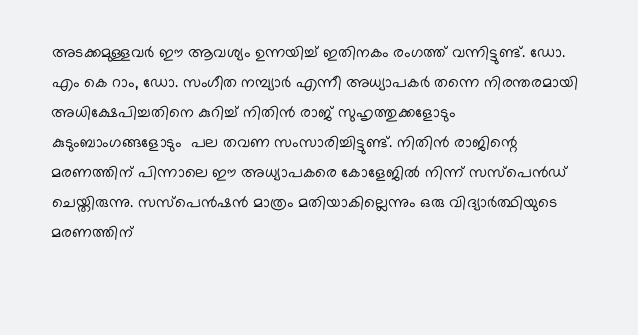അടക്കമുള്ളവർ ഈ ആവശ്യം ഉന്നയിച്ച് ഇതിനകം രംഗത്ത് വന്നിട്ടുണ്ട്. ഡോ. എം കെ റാം, ഡോ. സംഗീത നമ്പ്യാര്‍ എന്നീ അധ്യാപകര്‍ തന്നെ നിരന്തരമായി അധിക്ഷേപിച്ചതിനെ കുറിച്ച് നിതിന്‍ രാജ് സുഹൃത്തുക്കളോടും കുടുംബാംഗങ്ങളോടും  പല തവണ സംസാരിച്ചിട്ടുണ്ട്. നിതിന്‍ രാജിന്റെ മരണത്തിന് പിന്നാലെ ഈ അധ്യാപകരെ കോളേജില്‍ നിന്ന് സസ്‌പെന്‍ഡ് ചെയ്തിരുന്നു. സസ്‌പെന്‍ഷന്‍ മാത്രം മതിയാകില്ലെന്നും ഒരു വിദ്യാര്‍ത്ഥിയുടെ മരണത്തിന്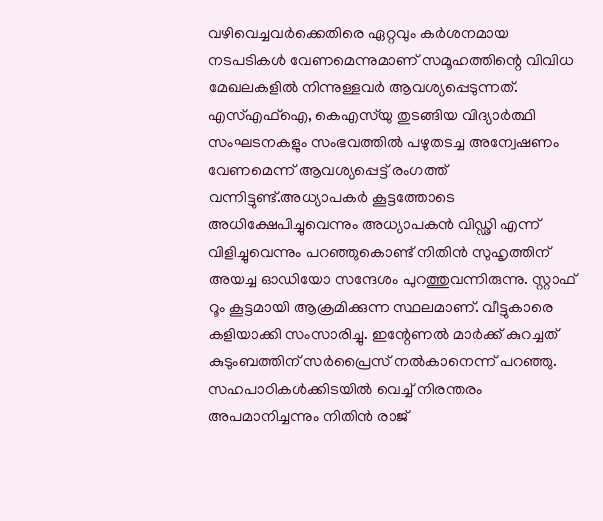വഴിവെച്ചവര്‍ക്കെതിരെ ഏറ്റവും കര്‍ശനമായ നടപടികള്‍ വേണമെന്നുമാണ് സമൂഹത്തിന്റെ വിവിധ മേഖലകളില്‍ നിന്നുള്ളവര്‍ ആവശ്യപ്പെടുന്നത്. എസ്എഫ്‌ഐ, കെഎസ്‌യു തുടങ്ങിയ വിദ്യാര്‍ത്ഥി സംഘടനകളും സംഭവത്തില്‍ പഴുതടച്ച അന്വേഷണം വേണമെന്ന് ആവശ്യപ്പെട്ട് രംഗത്ത് വന്നിട്ടുണ്ട്.അധ്യാപകര്‍ കൂട്ടത്തോടെ അധിക്ഷേപിച്ചുവെന്നും അധ്യാപകന്‍ വിഡ്ഢി എന്ന് വിളിച്ചുവെന്നും പറഞ്ഞുകൊണ്ട് നിതിന്‍ സുഹൃത്തിന് അയച്ച ഓഡിയോ സന്ദേശം പുറത്തുവന്നിരുന്നു. സ്റ്റാഫ് റൂം കൂട്ടമായി ആക്രമിക്കുന്ന സ്ഥലമാണ്. വീട്ടുകാരെ കളിയാക്കി സംസാരിച്ചു. ഇന്റേണല്‍ മാര്‍ക്ക് കുറച്ചത് കുടുംബത്തിന് സര്‍പ്രൈസ് നല്‍കാനെന്ന് പറഞ്ഞു. സഹപാഠികള്‍ക്കിടയില്‍ വെച്ച് നിരന്തരം അപമാനിച്ചന്നും നിതിന്‍ രാജ്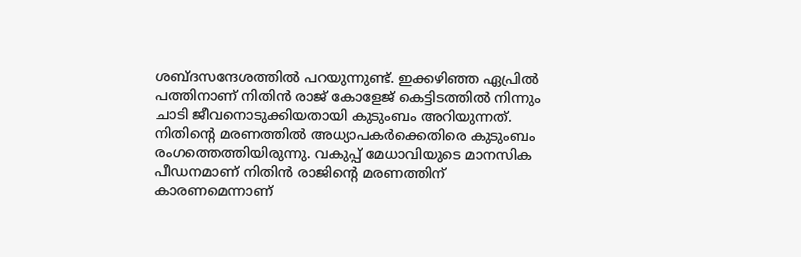ശബ്ദസന്ദേശത്തില്‍ പറയുന്നുണ്ട്. ഇക്കഴിഞ്ഞ ഏപ്രിൽ പത്തിനാണ് നിതിൻ രാജ് കോളേജ് കെട്ടിടത്തിൽ നിന്നും ചാടി ജീവനൊടുക്കിയതായി കുടുംബം അറിയുന്നത്. നിതിന്റെ മരണത്തില്‍ അധ്യാപകര്‍ക്കെതിരെ കുടുംബം രംഗത്തെത്തിയിരുന്നു. വകുപ്പ് മേധാവിയുടെ മാനസിക പീഡനമാണ് നിതിന്‍ രാജിന്റെ മരണത്തിന് കാരണമെന്നാണ്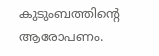കുടുംബത്തിന്റെ ആരോപണം.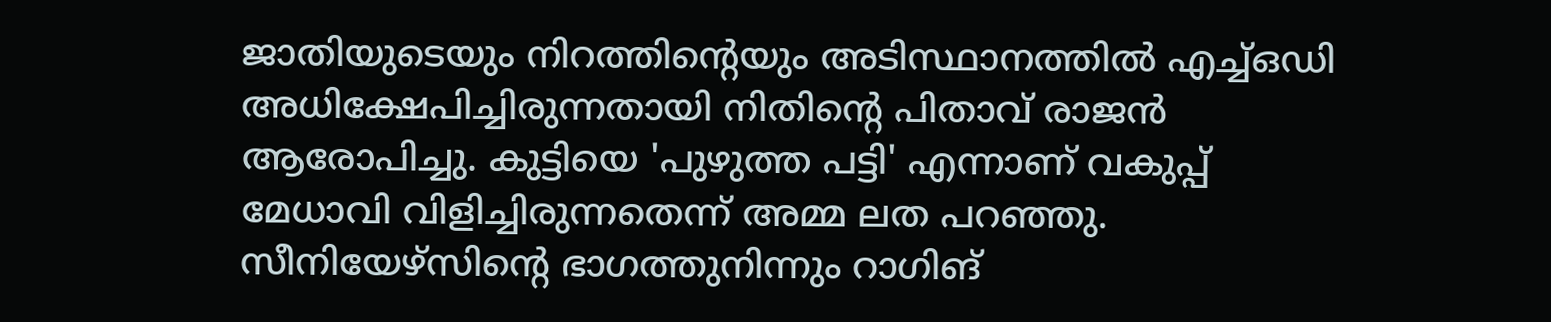ജാതിയുടെയും നിറത്തിന്റെയും അടിസ്ഥാനത്തില്‍ എച്ച്ഒഡി അധിക്ഷേപിച്ചിരുന്നതായി നിതിന്റെ പിതാവ് രാജന്‍ ആരോപിച്ചു. കുട്ടിയെ 'പുഴുത്ത പട്ടി' എന്നാണ് വകുപ്പ് മേധാവി വിളിച്ചിരുന്നതെന്ന് അമ്മ ലത പറഞ്ഞു. സീനിയേഴ്സിന്റെ ഭാഗത്തുനിന്നും റാഗിങ്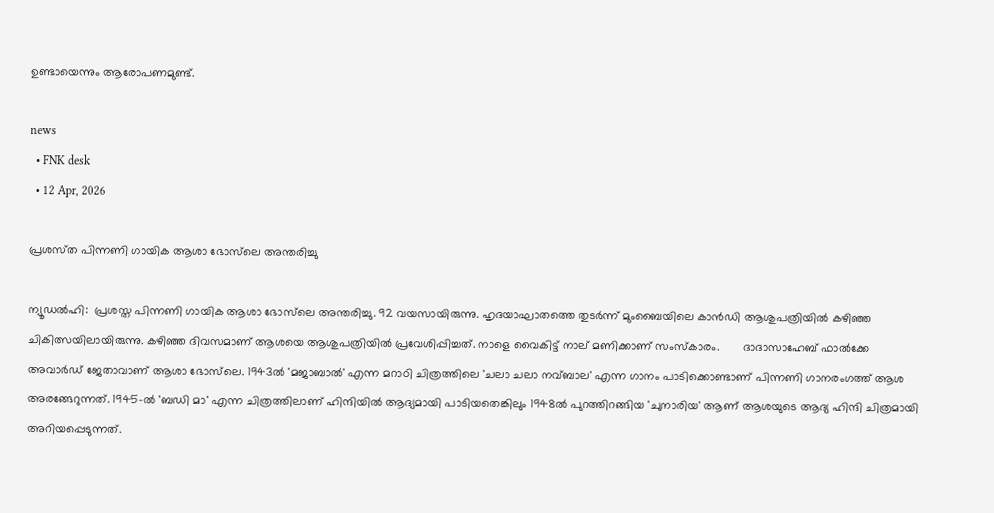ഉണ്ടായെന്നും ആരോപണമുണ്ട്.

news
  • FNK desk
  • 12 Apr, 2026

പ്രശസ്‌ത പിന്നണി ഗായിക ആശാ ഭോസ്‌ലെ അന്തരിച്ചു

ന്യൂഡല്‍ഹി:  പ്രശസ്ത പിന്നണി ഗായിക ആശാ ഭോസ്‌ലെ അന്തരിച്ചു. 92 വയസായിരുന്നു. ഹൃദയാഘാതത്തെ തുടര്‍ന്ന് മുംബൈയിലെ കാന്‍ഡി ആശുപത്രിയില്‍ കഴിഞ്ഞ ചികിത്സയിലായിരുന്നു. കഴിഞ്ഞ ദിവസമാണ് ആശയെ ആശുപത്രിയിൽ പ്രവേശിപ്പിച്ചത്. നാളെ വൈകിട്ട് നാല് മണിക്കാണ് സംസ്‌കാരം.       ദാദാസാഹേബ് ഫാല്‍ക്കേ അവാര്‍ഡ് ജേതാവാണ് ആശാ ഭോസ്‌ലെ. 1943ല്‍ 'മജാബാല്‍' എന്ന മറാഠി ചിത്രത്തിലെ 'ചലാ ചലാ നവ്ബാല' എന്ന ഗാനം പാടിക്കൊണ്ടാണ് പിന്നണി ഗാനരംഗത്ത് ആശ അരങ്ങേറുന്നത്. 1945-ല്‍ 'ബഡി മാ' എന്ന ചിത്രത്തിലാണ് ഹിന്ദിയില്‍ ആദ്യമായി പാടിയതെങ്കിലും 1948ല്‍ പുറത്തിറങ്ങിയ 'ചുനാരിയ' ആണ് ആശയുടെ ആദ്യ ഹിന്ദി ചിത്രമായി അറിയപ്പെടുന്നത്.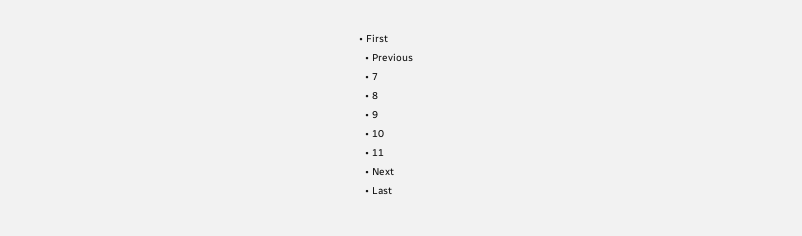• First
  • Previous
  • 7
  • 8
  • 9
  • 10
  • 11
  • Next
  • Last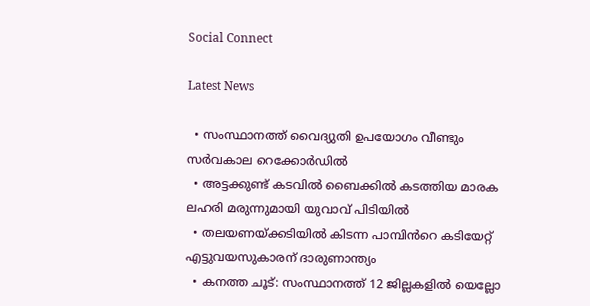Social Connect

Latest News

  • സംസ്ഥാനത്ത് വൈദ്യുതി ഉപയോഗം വീണ്ടും സര്‍വകാല റെക്കോര്‍ഡില്‍
  • അട്ടക്കുണ്ട് കടവിൽ ബൈക്കിൽ കടത്തിയ മാരക ലഹരി മരുന്നുമായി യുവാവ് പിടിയിൽ
  • തലയണയ്ക്കടിയില്‍ കിടന്ന പാമ്പിൻറെ കടിയേറ്റ് എട്ടുവയസുകാരന് ദാരുണാന്ത്യം
  • കനത്ത ചൂട്: സംസ്ഥാനത്ത് 12 ജില്ലകളില്‍ യെല്ലോ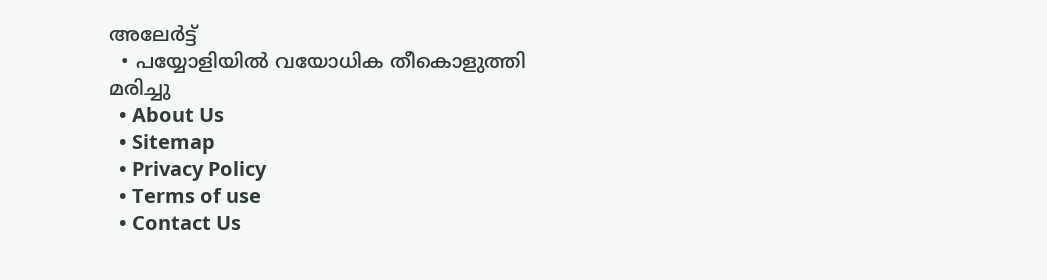അലേര്‍ട്ട്
  • പയ്യോളിയിൽ വയോധിക തീകൊളുത്തി മരിച്ചു
  • About Us
  • Sitemap
  • Privacy Policy
  • Terms of use
  • Contact Us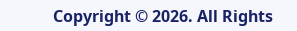Copyright © 2026. All Rights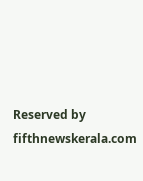Reserved by fifthnewskerala.com